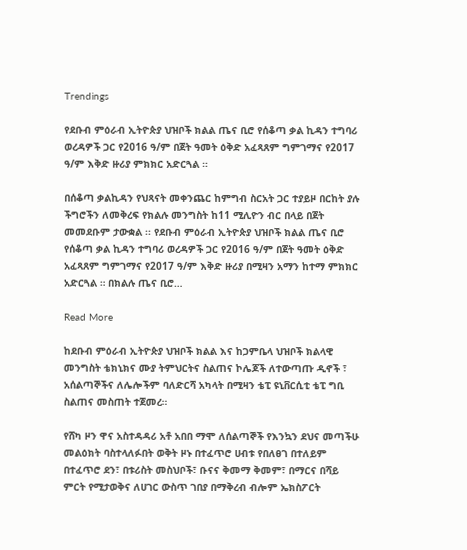Trendings

የደቡብ ምዕራብ ኢትዮጵያ ህዝቦች ክልል ጤና ቢሮ የሰቆጣ ቃል ኪዳን ተግባሪ ወረዳዎች ጋር የ2016 ዓ/ም በጀት ዓመት ዕቅድ አፈጻጸም ግምገማና የ2017 ዓ/ም እቅድ ዙሪያ ምክክር አድርጓል ።

በሰቆጣ ቃልኪዳን የህጻናት መቀንጨር ከምግብ ስርአት ጋር ተያይዞ በርከት ያሉ ችግሮችን ለመቅረፍ የክልሉ መንግስት ከ11 ሚሊዮን ብር በላይ በጀት መመደቡም ታውቋል ፡፡ የደቡብ ምዕራብ ኢትዮጵያ ህዝቦች ክልል ጤና ቢሮ የሰቆጣ ቃል ኪዳን ተግባሪ ወረዳዎች ጋር የ2016 ዓ/ም በጀት ዓመት ዕቅድ አፈጻጸም ግምገማና የ2017 ዓ/ም እቅድ ዙሪያ በሚዛን አማን ከተማ ምክክር አድርጓል ። በክልሉ ጤና ቢሮ…

Read More

ከደቡብ ምዕራብ ኢትዮጵያ ህዝቦች ክልል እና ከጋምቤላ ህዝቦች ክልላዊ መንግስት ቴክኒክና ሙያ ትምህርትና ስልጠና ኮሌጆች ለተውጣጡ ዲኖች ፣ አሰልጣኞችና ለሌሎችም ባለድርሻ አካላት በሚዛን ቴፒ ዩኒቨርሲቲ ቴፒ ግቢ ስልጠና መስጠት ተጀመረ።

የሸካ ዞን ዋና አስተዳዳሪ አቶ አበበ ማሞ ለሰልጣኞች የእንኳን ደህና መጣችሁ መልዕክት ባስተላለፉበት ወቅት ዞኑ በተፈጥሮ ሀብቱ የበለፀገ በተለይም በተፈጥሮ ደን፣ በቱሪስት መስህቦች፣ ቡናና ቅመማ ቅመም፣ በማርና በሻይ ምርት የሚታወቅና ለሀገር ውስጥ ገበያ በማቅረብ ብሎም ኤክስፖርት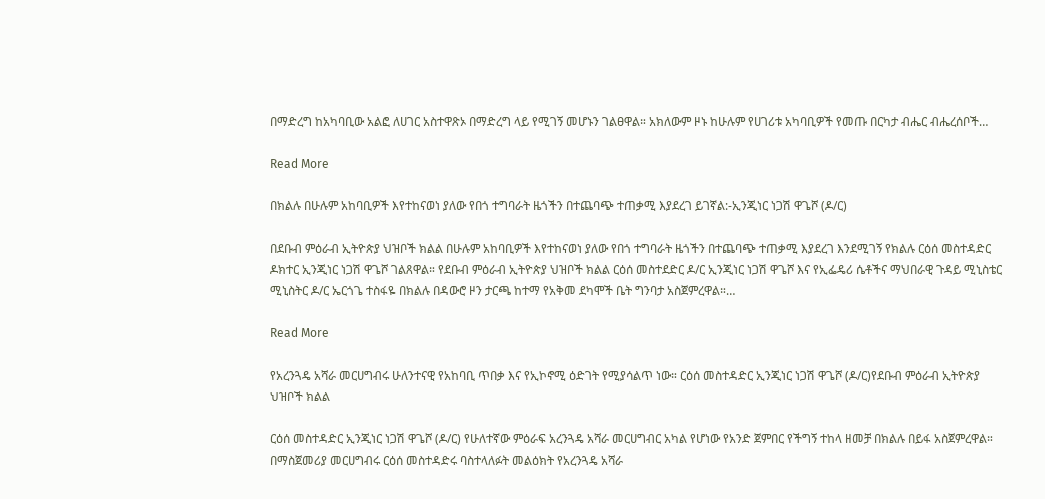በማድረግ ከአካባቢው አልፎ ለሀገር አስተዋጽኦ በማድረግ ላይ የሚገኝ መሆኑን ገልፀዋል። አክለውም ዞኑ ከሁሉም የሀገሪቱ አካባቢዎች የመጡ በርካታ ብሔር ብሔረሰቦች…

Read More

በክልሉ በሁሉም አከባቢዎች እየተከናወነ ያለው የበጎ ተግባራት ዜጎችን በተጨባጭ ተጠቃሚ እያደረገ ይገኛል:-ኢንጂነር ነጋሽ ዋጌሾ (ዶ/ር)

በደቡብ ምዕራብ ኢትዮጵያ ህዝቦች ክልል በሁሉም አከባቢዎች እየተከናወነ ያለው የበጎ ተግባራት ዜጎችን በተጨባጭ ተጠቃሚ እያደረገ እንደሚገኝ የክልሉ ርዕሰ መስተዳድር ዶክተር ኢንጂነር ነጋሽ ዋጌሾ ገልጸዋል። የደቡብ ምዕራብ ኢትዮጵያ ህዝቦች ክልል ርዕሰ መስተደድር ዶ/ር ኢንጂነር ነጋሽ ዋጌሾ እና የኢፌዴሪ ሴቶችና ማህበራዊ ጉዳይ ሚኒስቴር ሚኒስትር ዶ/ር ኤርጎጌ ተስፋዬ በክልሉ በዳውሮ ዞን ታርጫ ከተማ የአቅመ ደካሞች ቤት ግንባታ አስጀምረዋል።…

Read More

የአረንጓዴ አሻራ መርሀግብሩ ሁለንተናዊ የአከባቢ ጥበቃ እና የኢኮኖሚ ዕድገት የሚያሳልጥ ነው። ርዕሰ መስተዳድር ኢንጂነር ነጋሽ ዋጌሾ (ዶ/ር)የደቡብ ምዕራብ ኢትዮጵያ ህዝቦች ክልል

ርዕሰ መስተዳድር ኢንጂነር ነጋሽ ዋጌሾ (ዶ/ር) የሁለተኛው ምዕራፍ አረንጓዴ አሻራ መርሀግብር አካል የሆነው የአንድ ጀምበር የችግኝ ተከላ ዘመቻ በክልሉ በይፋ አስጀምረዋል። በማስጀመሪያ መርሀግብሩ ርዕሰ መስተዳድሩ ባስተላለፉት መልዕክት የአረንጓዴ አሻራ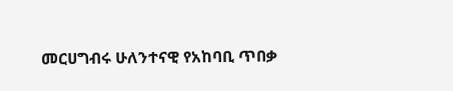መርሀግብሩ ሁለንተናዊ የአከባቢ ጥበቃ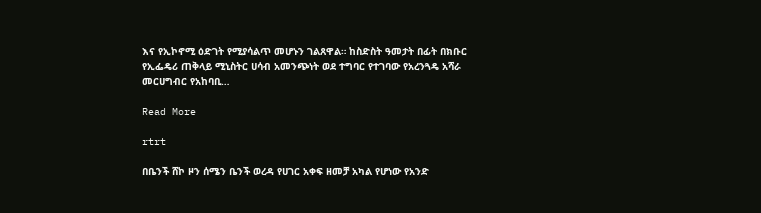እና የኢኮኖሚ ዕድገት የሚያሳልጥ መሆኑን ገልጸዋል። ከስድስት ዓመታት በፊት በክቡር የኢፌዴሪ ጠቅላይ ሚኒስትር ሀሳብ አመንጭነት ወደ ተግባር የተገባው የአረንጓዴ አሻራ መርሀግብር የአከባቢ…

Read More

rtrt

በቤንች ሸኮ ዞን ሰሜን ቤንች ወረዳ የሀገር አቀፍ ዘመቻ አካል የሆነው የአንድ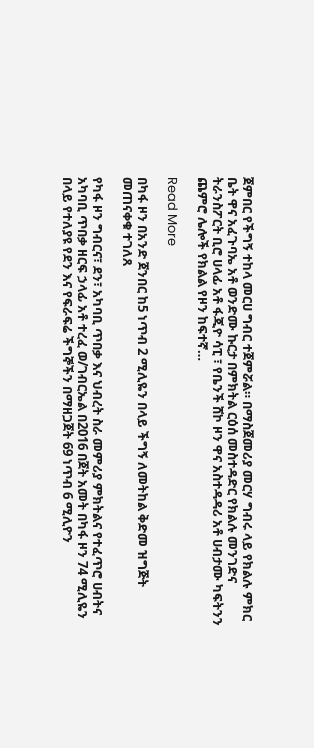ጀምበር የችግኝ ተከላ መርሀ ግብር ተጀምሯል። በማስጀመሪያ መርሃ ግብሩ ላይ የክልሉ ምክር ቤት ዋና አፈጉባኤ አቶ ወንድሙ ኩርታ በምክትል ርዕሰ መስተዳድር የክልሉ መንገድና ትራንስፖርት ቢሮ ሀላፊ አቶ ፋጂዮ ሳፒ ፣ የቤንች ሸኮ ዞን ዋና አስተዳዳሪ አቶ ሀብታሙ ካፍትንን ጨምሮ ሌሎች የክልል የዞን ከፍተኛ…

Read More

በካፋ ዞን በአንድ ጀንበር ከ5 ነጥብ 2 ሚሊዬን በላይ ችግኝ ለመትከል ቅድመ ዝግጅት መጠናቀቁ ተገለጸ

የካፋ ዞን ግብርና፣ ደን፣ አካባቢ ጥበቃ እና ህብረት ስራ መምሪያ ምክትልና የተፈጥሮ ሀብትና አካባቢ ጥበቃ ዘርፍ ኃላፊ አቶ ተረፈ ወ/ገብርኤል በ2016 በጀት አመት በካፋ ዞን 74 ሚሊዬን በላይ የተለያዩ የደን እና የፍራፍሬ ችግኞችን በማዘጋጀት 69 ነጥብ 6 ሚሊዮን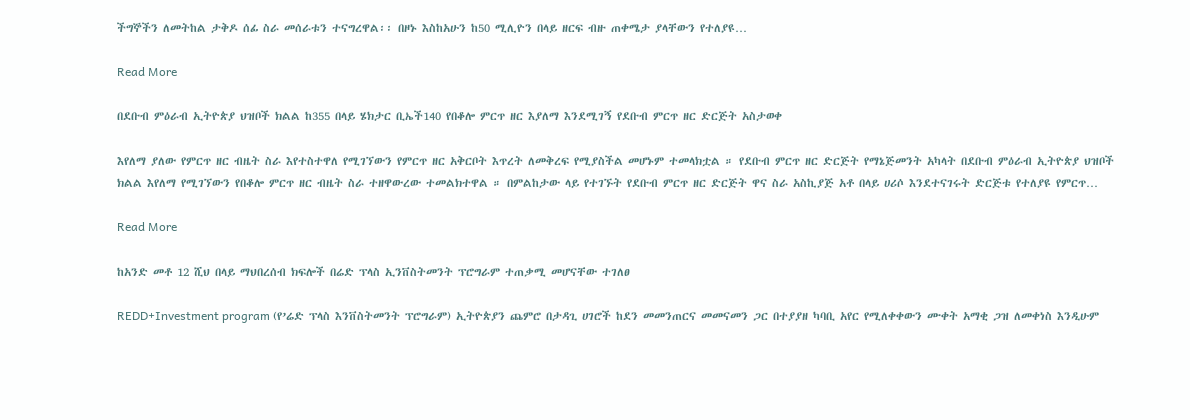ችግኞችን ለመትከል ታቅዶ ሰፊ ስራ መሰራቱን ተናግረዋል፡፡ በዞኑ እስከአሁን ከ50 ሚሊዮን በላይ ዘርፍ ብዙ ጠቀሜታ ያላቸውን የተለያዩ…

Read More

በደቡብ ምዕራብ ኢትዮጵያ ህዝቦች ክልል ከ355 በላይ ሄክታር ቢኤች140 የበቆሎ ምርጥ ዘር እያለማ እንደሚገኝ የደቡብ ምርጥ ዘር ድርጅት አስታወቀ

እየለማ ያለው የምርጥ ዘር ብዜት ስራ እየተስተዋለ የሚገኘውን የምርጥ ዘር አቅርቦት እጥረት ለመቅረፍ የሚያስችል መሆኑም ተመላክቷል ። የደቡብ ምርጥ ዘር ድርጅት የማኔጅመንት አካላት በደቡብ ምዕራብ ኢትዮጵያ ህዝቦች ክልል እየለማ የሚገኘውን የበቆሎ ምርጥ ዘር ብዜት ስራ ተዘዋውረው ተመልክተዋል ። በምልከታው ላይ የተገኙት የደቡብ ምርጥ ዘር ድርጅት ዋና ስራ አስኪያጅ አቶ በላይ ሀሪሶ እንደተናገሩት ድርጅቱ የተለያዩ የምርጥ…

Read More

ከአንድ መቶ 12 ሺህ በላይ ማህበረሰብ ክፍሎች በሬድ ፕላስ ኢንቨስትመንት ፕሮግራም ተጠቃሚ መሆናቸው ተገለፀ

REDD+Investment program (የ’ሬድ ፕላስ እንቨስትመንት ፕሮግራም) ኢትዮጵያን ጨምሮ በታዳጊ ሀገሮች ከደን መመንጠርና መመናመን ጋር በተያያዘ ካባቢ አየር የሚለቀቀውን ሙቀት አማቂ ጋዝ ለመቀነስ እንዲሁም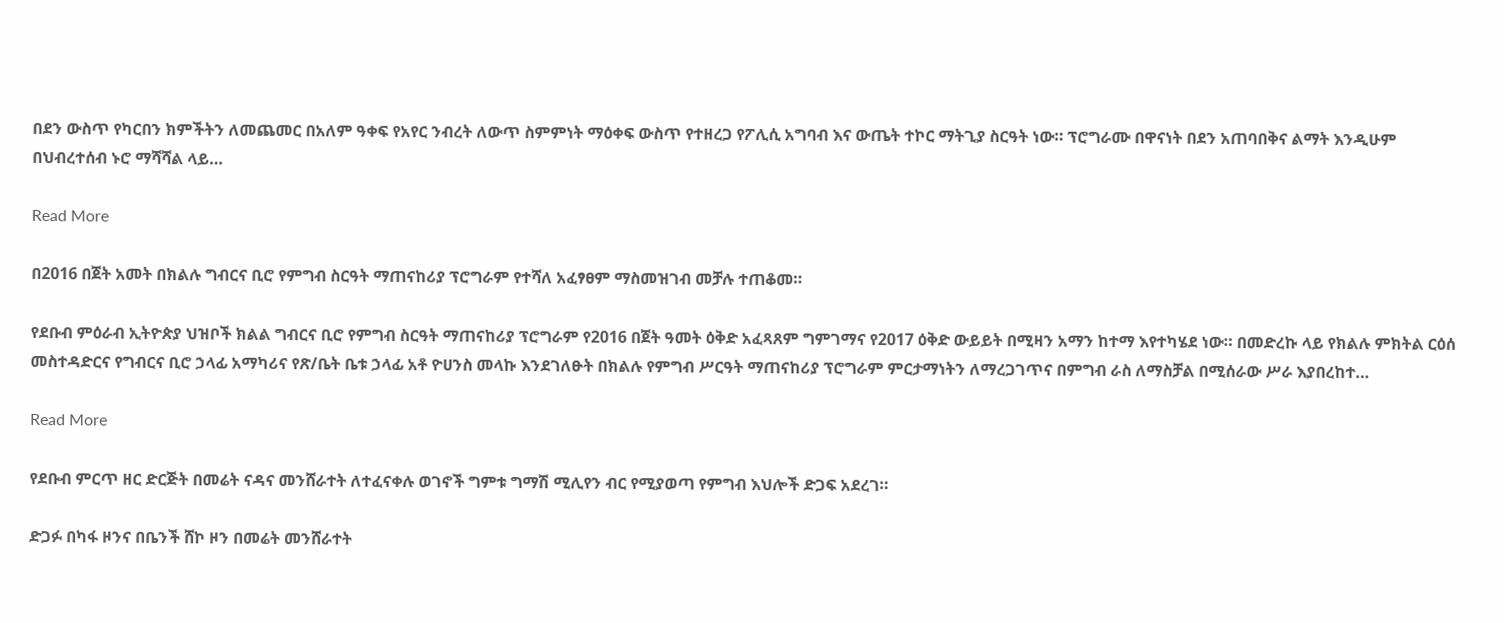በደን ውስጥ የካርበን ክምችትን ለመጨመር በአለም ዓቀፍ የአየር ንብረት ለውጥ ስምምነት ማዕቀፍ ውስጥ የተዘረጋ የፖሊሲ አግባብ እና ውጤት ተኮር ማትጊያ ስርዓት ነው። ፕሮግራሙ በዋናነት በደን አጠባበቅና ልማት እንዲሁም በህብረተሰብ ኑሮ ማሻሻል ላይ…

Read More

በ2016 በጀት አመት በክልሉ ግብርና ቢሮ የምግብ ስርዓት ማጠናከሪያ ፕሮግራም የተሻለ አፈፃፀም ማስመዝገብ መቻሉ ተጠቆመ።

የደቡብ ምዕራብ ኢትዮጵያ ህዝቦች ክልል ግብርና ቢሮ የምግብ ስርዓት ማጠናከሪያ ፕሮግራም የ2016 በጀት ዓመት ዕቅድ አፈጻጸም ግምገማና የ2017 ዕቅድ ውይይት በሚዛን አማን ከተማ እየተካሄደ ነው። በመድረኩ ላይ የክልሉ ምክትል ርዕሰ መስተዳድርና የግብርና ቢሮ ኃላፊ አማካሪና የጽ/ቤት ቤቱ ኃላፊ አቶ ዮሀንስ መላኩ እንደገለፁት በክልሉ የምግብ ሥርዓት ማጠናከሪያ ፕሮግራም ምርታማነትን ለማረጋገጥና በምግብ ራስ ለማስቻል በሚሰራው ሥራ እያበረከተ…

Read More

የደቡብ ምርጥ ዘር ድርጅት በመሬት ናዳና መንሸራተት ለተፈናቀሉ ወገኖች ግምቱ ግማሽ ሚሊየን ብር የሚያወጣ የምግብ እህሎች ድጋፍ አደረገ።

ድጋፉ በካፋ ዞንና በቤንች ሸኮ ዞን በመሬት መንሸራተት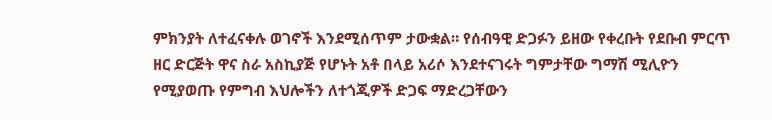ምክንያት ለተፈናቀሉ ወገኖች እንደሚሰጥም ታውቋል። የሰብዓዊ ድጋፉን ይዘው የቀረቡት የደቡብ ምርጥ ዘር ድርጅት ዋና ስራ አስኪያጅ የሆኑት አቶ በላይ አሪሶ እንደተናገሩት ግምታቸው ግማሽ ሚሊዮን የሚያወጡ የምግብ እህሎችን ለተጎጂዎች ድጋፍ ማድረጋቸውን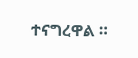ተናግረዋል ።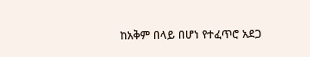ከአቅም በላይ በሆነ የተፈጥሮ አደጋ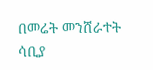በመሬት መንሸራተት ሳቢያ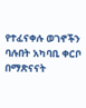የተፈናቀሉ ወገኖችን ባሉበት አካባቢ ቀርቦ በማጽናናት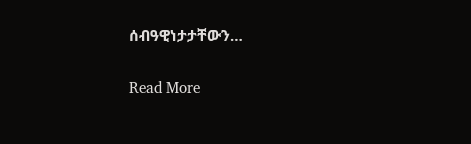ሰብዓዊነታታቸውን…

Read More